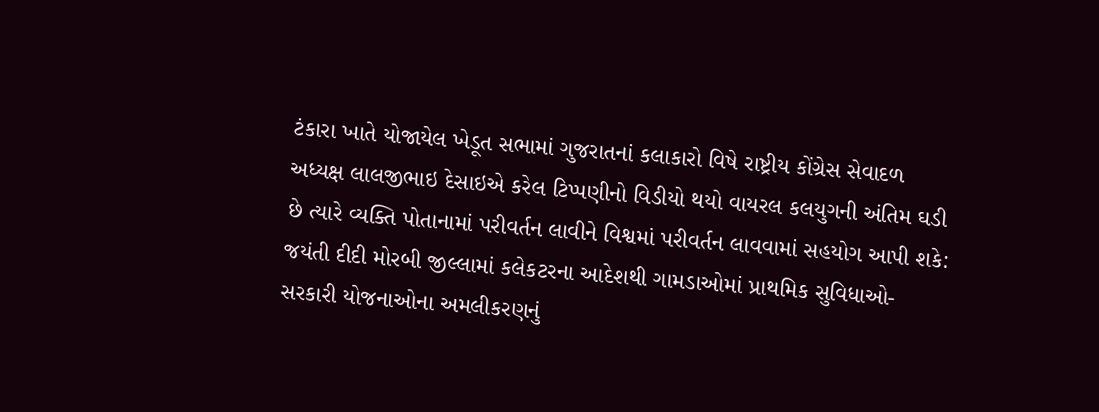ટંકારા ખાતે યોજાયેલ ખેડૂત સભામાં ગુજરાતનાં કલાકારો વિષે રાષ્ટ્રીય કોંગ્રેસ સેવાદળ અધ્યક્ષ લાલજીભાઇ દેસાઇએ કરેલ ટિપ્પણીનો વિડીયો થયો વાયરલ કલયુગની અંતિમ ઘડી છે ત્યારે વ્યક્તિ પોતાનામાં પરીવર્તન લાવીને વિશ્વમાં પરીવર્તન લાવવામાં સહયોગ આપી શકે: જયંતી દીદી મોરબી જીલ્લામાં કલેકટરના આદેશથી ગામડાઓમાં પ્રાથમિક સુવિધાઓ-સરકારી યોજનાઓના અમલીકરણનું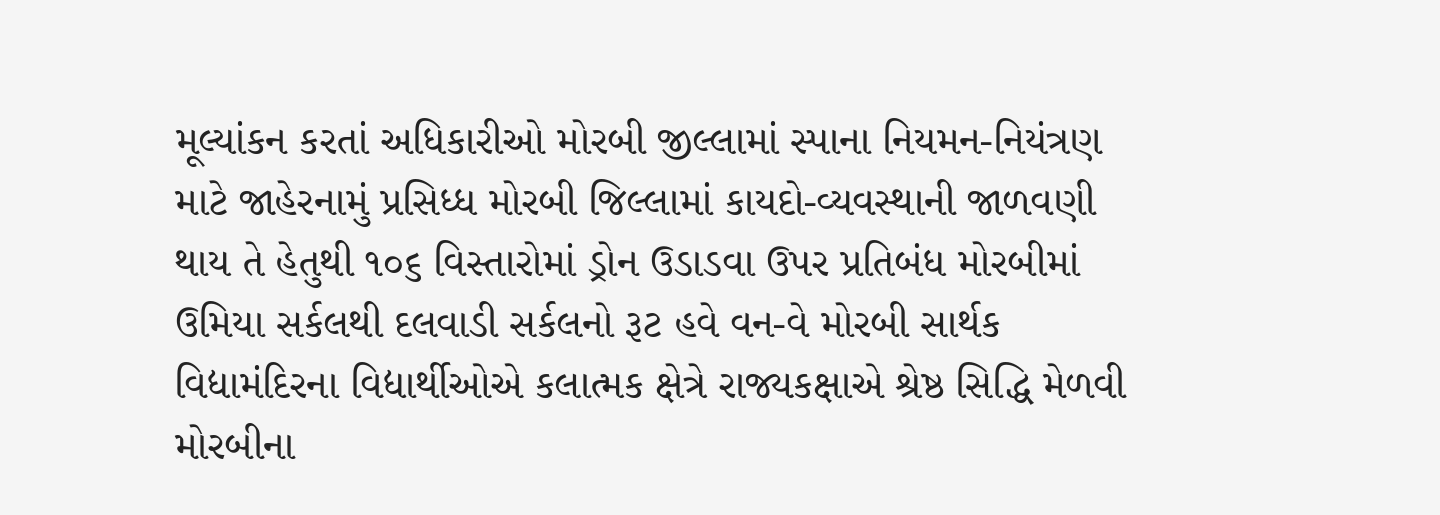મૂલ્યાંકન કરતાં અધિકારીઓ મોરબી જીલ્લામાં સ્પાના નિયમન-નિયંત્રણ માટે જાહેરનામું પ્રસિધ્ધ મોરબી જિલ્લામાં કાયદો-વ્યવસ્થાની જાળવણી થાય તે હેતુથી ૧૦૬ વિસ્તારોમાં ડ્રોન ઉડાડવા ઉપર પ્રતિબંધ મોરબીમાં ઉમિયા સર્કલથી દલવાડી સર્કલનો રૂટ હવે વન-વે મોરબી સાર્થક વિદ્યામંદિરના વિદ્યાર્થીઓએ કલાત્મક ક્ષેત્રે રાજ્યકક્ષાએ શ્રેષ્ઠ સિદ્ધિ મેળવી મોરબીના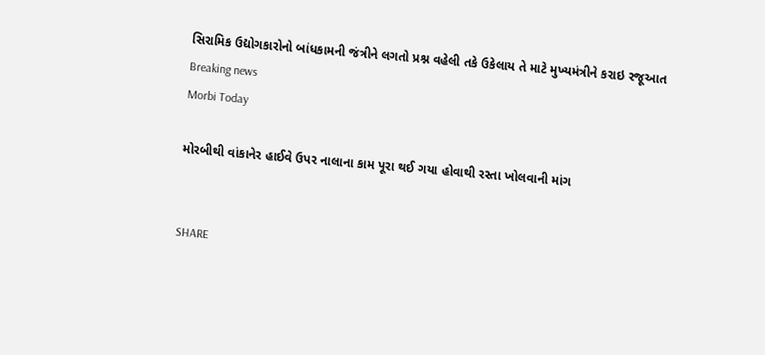સિરામિક ઉદ્યોગકારોનો બાંધકામની જંત્રીને લગતો પ્રશ્ન વહેલી તકે ઉકેલાય તે માટે મુખ્યમંત્રીને કરાઇ રજૂઆત
Breaking news
Morbi Today

મોરબીથી વાંકાનેર હાઈવે ઉપર નાલાના કામ પૂરા થઈ ગયા હોવાથી રસ્તા ખોલવાની માંગ


SHARE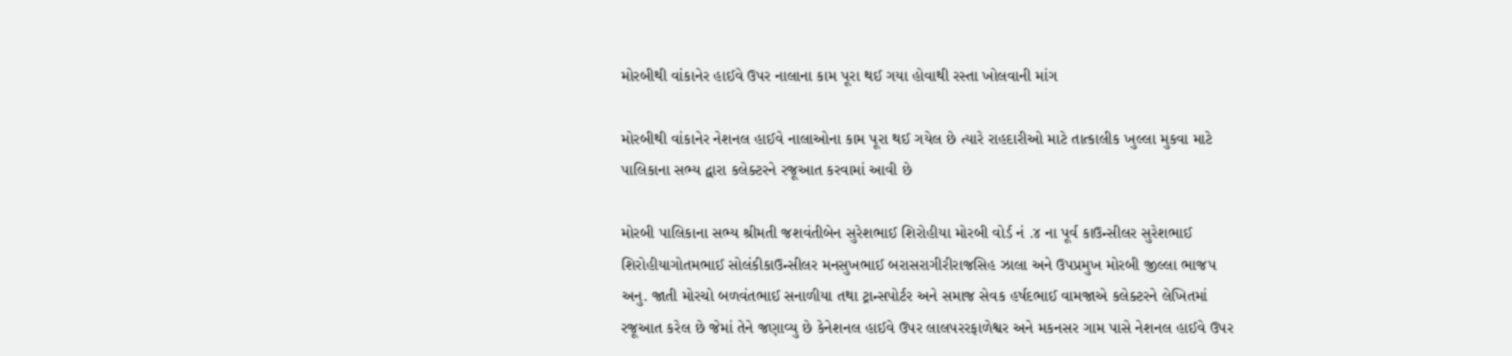મોરબીથી વાંકાનેર હાઈવે ઉપર નાલાના કામ પૂરા થઈ ગયા હોવાથી રસ્તા ખોલવાની માંગ

મોરબીથી વાંકાનેર નેશનલ હાઈવે નાલાઓના કામ પૂરા થઈ ગયેલ છે ત્યારે રાહદારીઓ માટે તાત્કાલીક ખુલ્લા મુકવા માટે પાલિકાના સભ્ય દ્વારા કલેક્ટરને રજૂઆત કરવામાં આવી છે

મોરબી પાલિકાના સભ્ય શ્રીમતી જશવંતીબેન સુરેશભાઈ શિરોહીયા મોરબી વોર્ડ નં .૪ ના પૂર્વ કાઉન્સીલર સુરેશભાઈ શિરોહીયાગોતમભાઈ સોલંકીકાઉન્સીલર મનસુખભાઈ બરાસરાગીરીરાજસિહ ઝાલા અને ઉપપ્રમુખ મોરબી જીલ્લા ભાજપ અનુ. જાતી મોરચો બળવંતભાઈ સનાળીયા તથા ટ્રાન્સપોર્ટર અને સમાજ સેવક હર્ષદભાઈ વામજાએ કલેક્ટરને લેખિતમાં રજૂઆત કરેલ છે જેમાં તેને જણાવ્યુ છે કેનેશનલ હાઈવે ઉપર લાલપરરફાળેશ્વર અને મકનસર ગામ પાસે નેશનલ હાઈવે ઉપર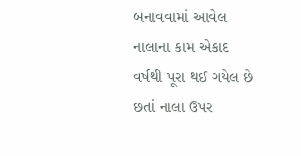બનાવવામાં આવેલ નાલાના કામ એકાદ વર્ષથી પૂરા થઈ ગયેલ છે છતાં નાલા ઉપર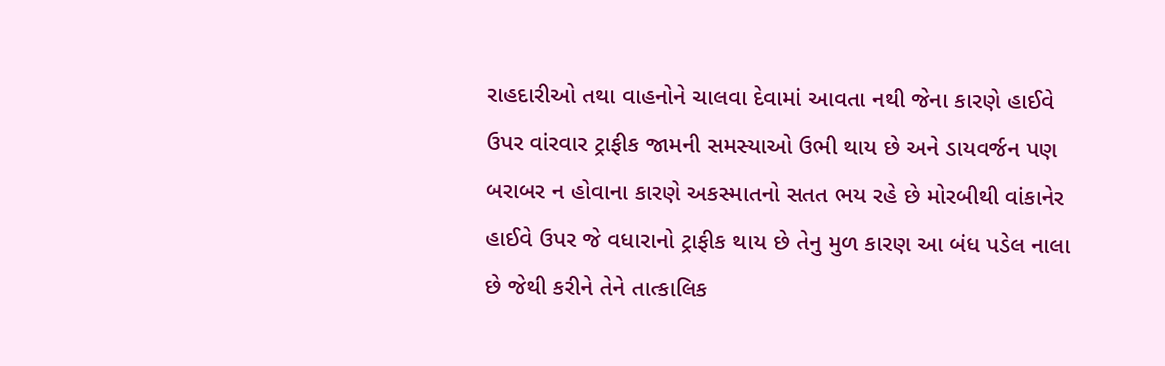રાહદારીઓ તથા વાહનોને ચાલવા દેવામાં આવતા નથી જેના કારણે હાઈવે ઉપર વાંરવાર ટ્રાફીક જામની સમસ્યાઓ ઉભી થાય છે અને ડાયવર્જન પણ બરાબર ન હોવાના કારણે અકસ્માતનો સતત ભય રહે છે મોરબીથી વાંકાનેર હાઈવે ઉપર જે વધારાનો ટ્રાફીક થાય છે તેનુ મુળ કારણ આ બંધ પડેલ નાલા છે જેથી કરીને તેને તાત્કાલિક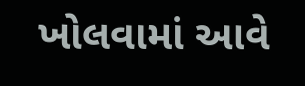ખોલવામાં આવે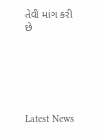તેવી માંગ કરી છે






Latest News